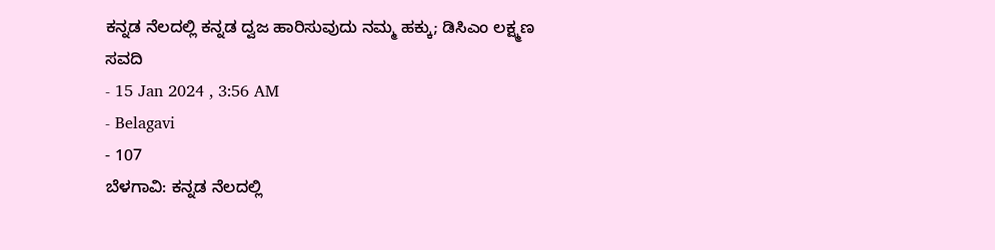ಕನ್ನಡ ನೆಲದಲ್ಲಿ ಕನ್ನಡ ದ್ವಜ ಹಾರಿಸುವುದು ನಮ್ಮ ಹಕ್ಕು; ಡಿಸಿಎಂ ಲಕ್ಷ್ಮಣ ಸವದಿ
- 15 Jan 2024 , 3:56 AM
- Belagavi
- 107
ಬೆಳಗಾವಿ: ಕನ್ನಡ ನೆಲದಲ್ಲಿ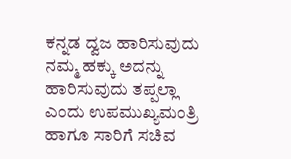ಕನ್ನಡ ದ್ವಜ ಹಾರಿಸುವುದು ನಮ್ಮ ಹಕ್ಕು ಅದನ್ನು ಹಾರಿಸುವುದು ತಪ್ಪಲ್ಲಾ ಎಂದು ಉಪಮುಖ್ಯಮಂತ್ರಿ ಹಾಗೂ ಸಾರಿಗೆ ಸಚಿವ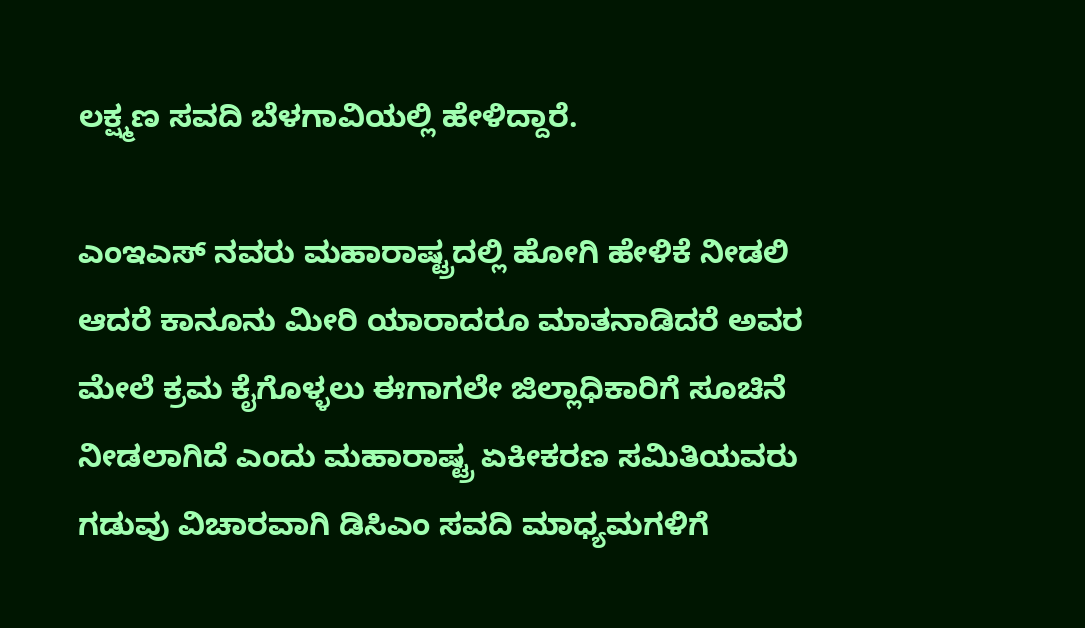ಲಕ್ಷ್ಮಣ ಸವದಿ ಬೆಳಗಾವಿಯಲ್ಲಿ ಹೇಳಿದ್ದಾರೆ.

ಎಂಇಎಸ್ ನವರು ಮಹಾರಾಷ್ಟ್ರದಲ್ಲಿ ಹೋಗಿ ಹೇಳಿಕೆ ನೀಡಲಿ ಆದರೆ ಕಾನೂನು ಮೀರಿ ಯಾರಾದರೂ ಮಾತನಾಡಿದರೆ ಅವರ ಮೇಲೆ ಕ್ರಮ ಕೈಗೊಳ್ಳಲು ಈಗಾಗಲೇ ಜಿಲ್ಲಾಧಿಕಾರಿಗೆ ಸೂಚಿನೆ ನೀಡಲಾಗಿದೆ ಎಂದು ಮಹಾರಾಷ್ಟ್ರ ಏಕೀಕರಣ ಸಮಿತಿಯವರು ಗಡುವು ವಿಚಾರವಾಗಿ ಡಿಸಿಎಂ ಸವದಿ ಮಾಧ್ಯಮಗಳಿಗೆ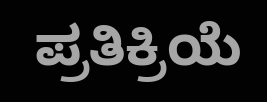ಪ್ರತಿಕ್ರಿಯೆ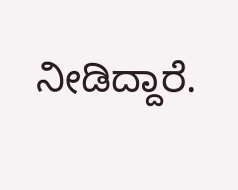ನೀಡಿದ್ದಾರೆ.